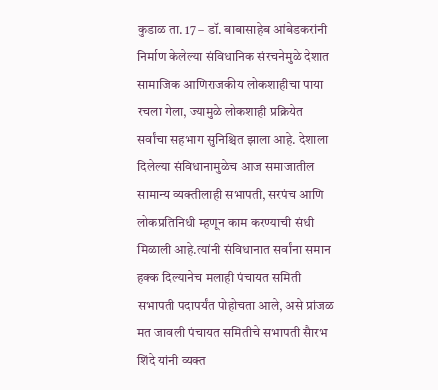कुडाळ ता. 17 – डॉ. बाबासाहेब आंबेडकरांनी निर्माण केलेल्या संविधानिक संरचनेमुळे देशात सामाजिक आणिराजकीय लोकशाहीचा पाया रचला गेला, ज्यामुळे लोकशाही प्रक्रियेत सर्वांचा सहभाग सुनिश्चित झाला आहे. देशाला दिलेल्या संविधानामुळेच आज समाजातील सामान्य व्यक्तीलाही सभापती, सरपंच आणि लोकप्रतिनिधी म्हणून काम करण्याची संधी मिळाली आहे.त्यांनी संविधानात सर्वांना समान हक्क दिल्यानेच मलाही पंचायत समिती सभापती पदापर्यंत पोहोचता आले, असे प्रांजळ मत जावली पंचायत समितीचे सभापती सैारभ शिंदे यांनी व्यक्त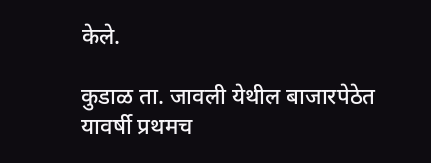केले.

कुडाळ ता. जावली येथील बाजारपेठेत यावर्षी प्रथमच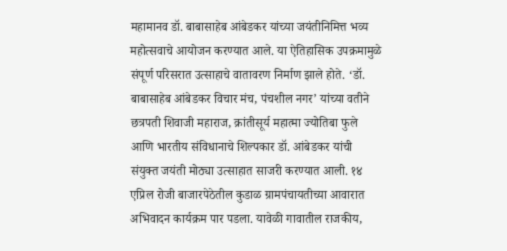महामानव डॉ. बाबासाहेब आंबेडकर यांच्या जयंतीनिमित्त भव्य महोत्सवाचे आयोजन करण्यात आले. या ऐतिहासिक उपक्रमामुळे संपूर्ण परिसरात उत्साहाचे वातावरण निर्माण झाले होते. ‘डॉ. बाबासाहेब आंबेडकर विचार मंच, पंचशील नगर’ यांच्या वतीने छत्रपती शिवाजी महाराज, क्रांतीसूर्य महात्मा ज्योतिबा फुले आणि भारतीय संविधानाचे शिल्पकार डॉ. आंबेडकर यांची संयुक्त जयंती मोठ्या उत्साहात साजरी करण्यात आली. १४ एप्रिल रोजी बाजारपेठेतील कुडाळ ग्रामपंचायतीच्या आवारात अभिवादन कार्यक्रम पार पडला. यावेळी गावातील राजकीय,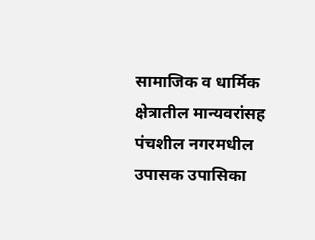सामाजिक व धार्मिक क्षेत्रातील मान्यवरांसह पंचशील नगरमधील उपासक उपासिका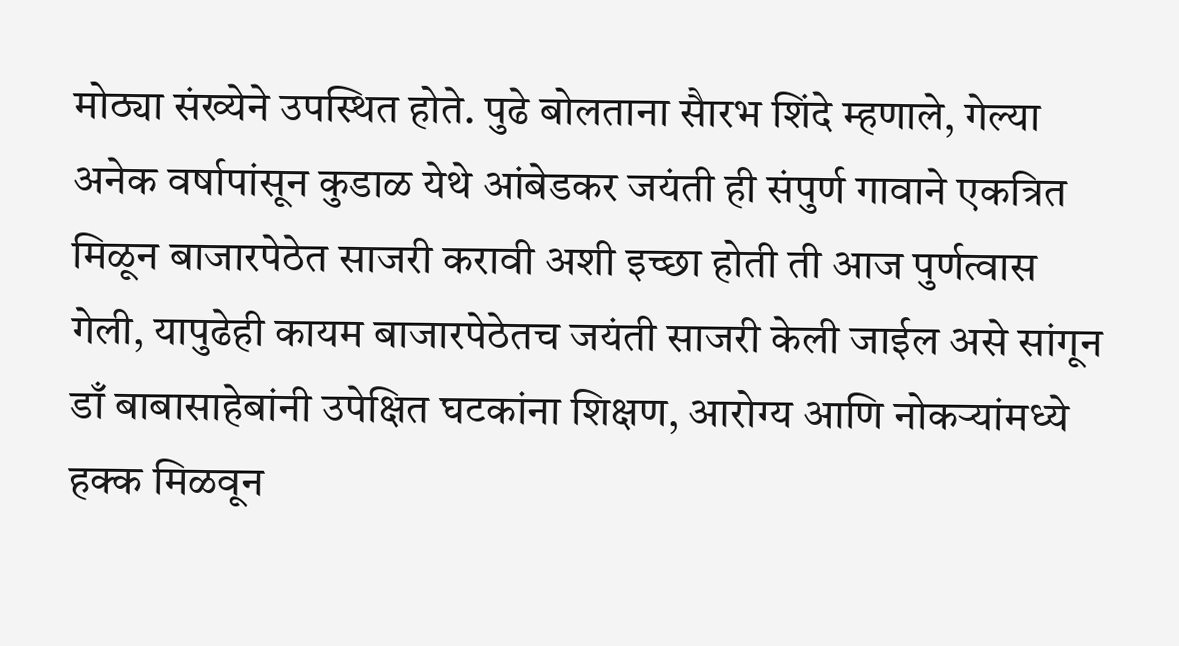मोठ्या संख्येने उपस्थित होते. पुढे बोलताना सैारभ शिंदे म्हणाले, गेल्या अनेक वर्षापांसून कुडाळ येथे आंबेडकर जयंती ही संपुर्ण गावाने एकत्रित मिळून बाजारपेठेत साजरी करावी अशी इच्छा होती ती आज पुर्णत्वास गेली, यापुढेही कायम बाजारपेठेतच जयंती साजरी केली जाईल असे सांगून डाँ बाबासाहेबांनी उपेक्षित घटकांना शिक्षण, आरोग्य आणि नोकऱ्यांमध्ये हक्क मिळवून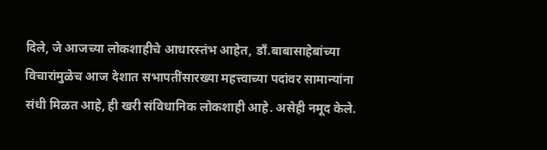दिले, जे आजच्या लोकशाहीचे आधारस्तंभ आहेत, डाँ.बाबासाहेबांच्या विचारांमुळेच आज देशात सभापतींसारख्या महत्त्वाच्या पदांवर सामान्यांना संधी मिळत आहे, ही खरी संविधानिक लोकशाही आहे. असेही नमूद केले.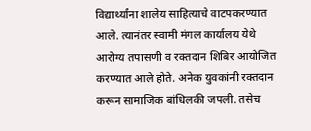विद्यार्थ्यांना शालेय साहित्याचे वाटपकरण्यात आले. त्यानंतर स्वामी मंगल कार्यालय येथे आरोग्य तपासणी व रक्तदान शिबिर आयोजित करण्यात आले होते. अनेक युवकांनी रक्तदान करून सामाजिक बांधिलकी जपली. तसेच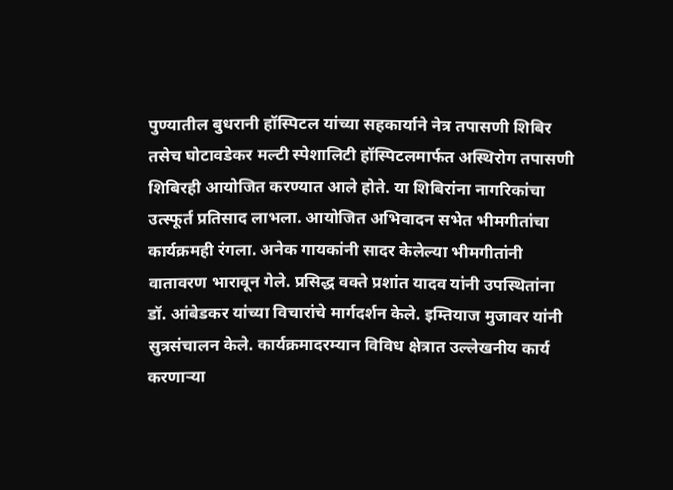पुण्यातील बुधरानी हॉस्पिटल यांच्या सहकार्याने नेत्र तपासणी शिबिर तसेच घोटावडेकर मल्टी स्पेशालिटी हॉस्पिटलमार्फत अस्थिरोग तपासणी शिबिरही आयोजित करण्यात आले होते. या शिबिरांना नागरिकांचा उत्स्फूर्त प्रतिसाद लाभला. आयोजित अभिवादन सभेत भीमगीतांचा कार्यक्रमही रंगला. अनेक गायकांनी सादर केलेल्या भीमगीतांनी वातावरण भारावून गेले. प्रसिद्ध वक्ते प्रशांत यादव यांनी उपस्थितांना डॉ. आंबेडकर यांच्या विचारांचे मार्गदर्शन केले. इम्तियाज मुजावर यांनी सुत्रसंचालन केले. कार्यक्रमादरम्यान विविध क्षेत्रात उल्लेखनीय कार्य करणाऱ्या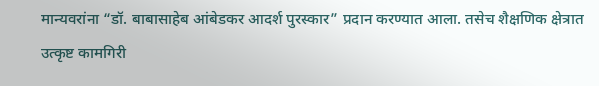मान्यवरांना “डॉ. बाबासाहेब आंबेडकर आदर्श पुरस्कार” प्रदान करण्यात आला. तसेच शैक्षणिक क्षेत्रात उत्कृष्ट कामगिरी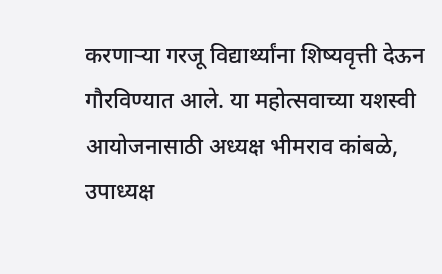करणाऱ्या गरजू विद्यार्थ्यांना शिष्यवृत्ती देऊन गौरविण्यात आले. या महोत्सवाच्या यशस्वी आयोजनासाठी अध्यक्ष भीमराव कांबळे, उपाध्यक्ष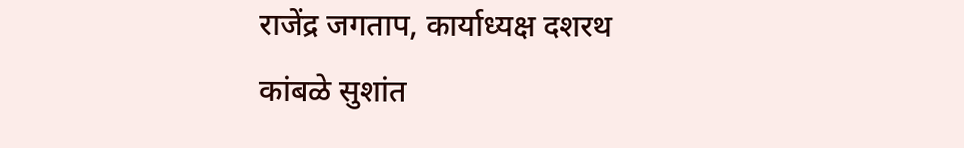राजेंद्र जगताप, कार्याध्यक्ष दशरथ कांबळे सुशांत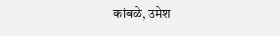कांबळे, उमेश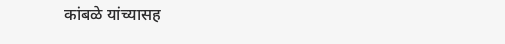कांबळे यांच्यासह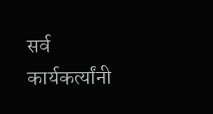सर्व कार्यकर्त्यांनी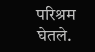परिश्रम घेतले.